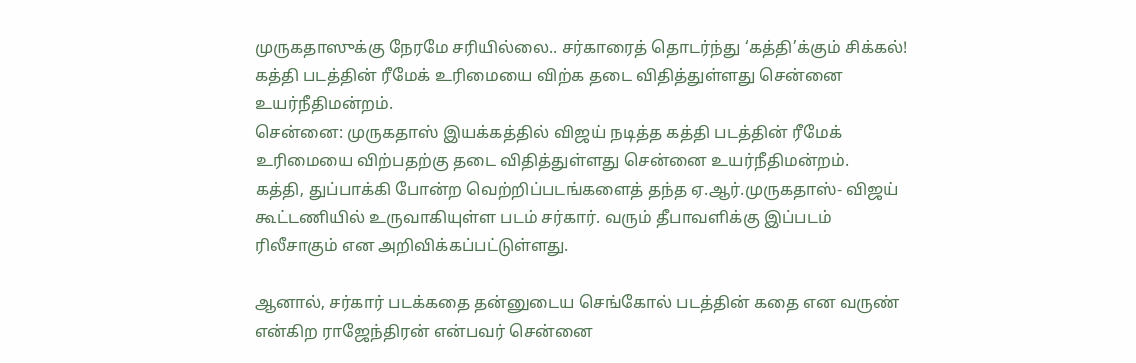முருகதாஸுக்கு நேரமே சரியில்லை.. சர்காரைத் தொடர்ந்து ‘கத்தி’க்கும் சிக்கல்!
கத்தி படத்தின் ரீமேக் உரிமையை விற்க தடை விதித்துள்ளது சென்னை உயர்நீதிமன்றம்.
சென்னை: முருகதாஸ் இயக்கத்தில் விஜய் நடித்த கத்தி படத்தின் ரீமேக் உரிமையை விற்பதற்கு தடை விதித்துள்ளது சென்னை உயர்நீதிமன்றம்.
கத்தி, துப்பாக்கி போன்ற வெற்றிப்படங்களைத் தந்த ஏ.ஆர்.முருகதாஸ்- விஜய் கூட்டணியில் உருவாகியுள்ள படம் சர்கார். வரும் தீபாவளிக்கு இப்படம் ரிலீசாகும் என அறிவிக்கப்பட்டுள்ளது.

ஆனால், சர்கார் படக்கதை தன்னுடைய செங்கோல் படத்தின் கதை என வருண் என்கிற ராஜேந்திரன் என்பவர் சென்னை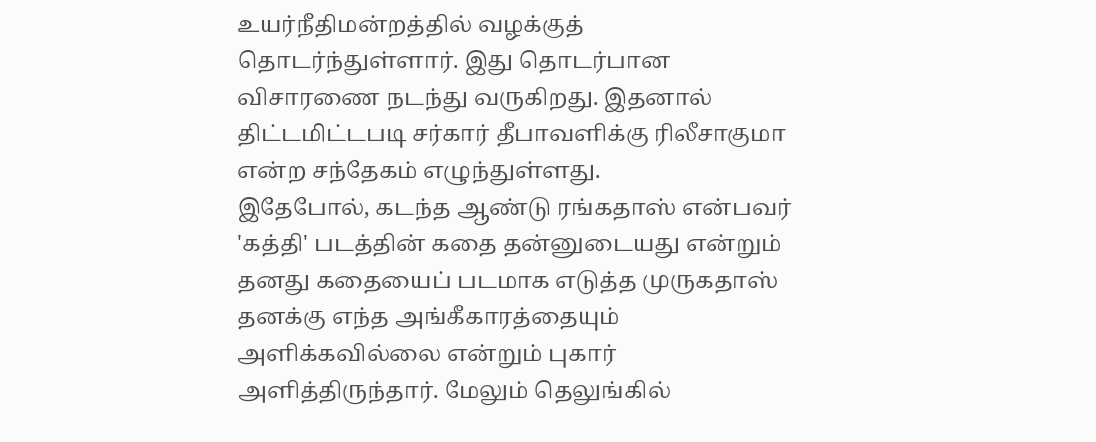உயர்நீதிமன்றத்தில் வழக்குத் தொடர்ந்துள்ளார். இது தொடர்பான விசாரணை நடந்து வருகிறது. இதனால் திட்டமிட்டபடி சர்கார் தீபாவளிக்கு ரிலீசாகுமா என்ற சந்தேகம் எழுந்துள்ளது.
இதேபோல், கடந்த ஆண்டு ரங்கதாஸ் என்பவர் 'கத்தி' படத்தின் கதை தன்னுடையது என்றும் தனது கதையைப் படமாக எடுத்த முருகதாஸ் தனக்கு எந்த அங்கீகாரத்தையும் அளிக்கவில்லை என்றும் புகார் அளித்திருந்தார். மேலும் தெலுங்கில்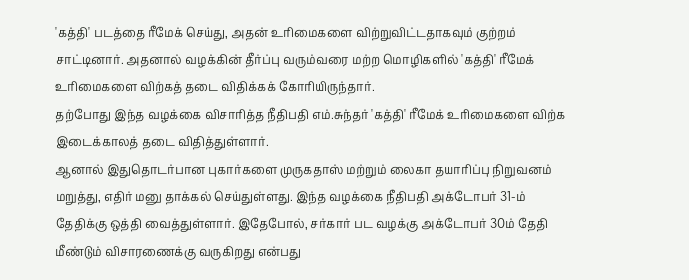'கத்தி' படத்தை ரீமேக் செய்து, அதன் உரிமைகளை விற்றுவிட்டதாகவும் குற்றம் சாட்டினார். அதனால் வழக்கின் தீர்ப்பு வரும்வரை மற்ற மொழிகளில் 'கத்தி' ரீமேக் உரிமைகளை விற்கத் தடை விதிக்கக் கோரியிருந்தார்.
தற்போது இந்த வழக்கை விசாரித்த நீதிபதி எம்.சுந்தர் 'கத்தி' ரீமேக் உரிமைகளை விற்க இடைக்காலத் தடை விதித்துள்ளார்.
ஆனால் இதுதொடர்பான புகார்களை முருகதாஸ் மற்றும் லைகா தயாரிப்பு நிறுவனம் மறுத்து, எதிர் மனு தாக்கல் செய்துள்ளது. இந்த வழக்கை நீதிபதி அக்டோபர் 31-ம் தேதிக்கு ஒத்தி வைத்துள்ளார். இதேபோல், சர்கார் பட வழக்கு அக்டோபர் 30ம் தேதி மீண்டும் விசாரணைக்கு வருகிறது என்பது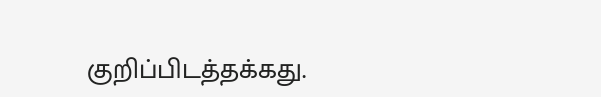குறிப்பிடத்தக்கது.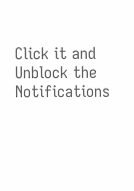Click it and Unblock the Notifications